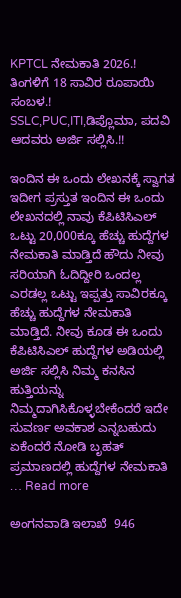KPTCL ನೇಮಕಾತಿ 2026.! ತಿಂಗಳಿಗೆ 18 ಸಾವಿರ ರೂಪಾಯಿ ಸಂಬಳ.! SSLC,PUC,ITI,ಡಿಪ್ಲೊಮಾ, ಪದವಿ ಆದವರು ಅರ್ಜಿ ಸಲ್ಲಿಸಿ.!!

ಇಂದಿನ ಈ ಒಂದು ಲೇಖನಕ್ಕೆ ಸ್ವಾಗತ ಇದೀಗ ಪ್ರಸ್ತುತ ಇಂದಿನ ಈ ಒಂದು ಲೇಖನದಲ್ಲಿ ನಾವು ಕೆಪಿಟಿಸಿಎಲ್ ಒಟ್ಟು 20,000ಕ್ಕೂ ಹೆಚ್ಚು ಹುದ್ದೆಗಳ ನೇಮಕಾತಿ ಮಾಡ್ತಿದೆ ಹೌದು ನೀವು ಸರಿಯಾಗಿ ಓದಿದ್ದೀರಿ ಒಂದಲ್ಲ ಎರಡಲ್ಲ ಒಟ್ಟು ಇಪ್ಪತ್ತು ಸಾವಿರಕ್ಕೂ ಹೆಚ್ಚು ಹುದ್ದೆಗಳ ನೇಮಕಾತಿ ಮಾಡ್ತಿದೆ. ನೀವು ಕೂಡ ಈ ಒಂದು ಕೆಪಿಟಿಸಿಎಲ್ ಹುದ್ದೆಗಳ ಅಡಿಯಲ್ಲಿ ಅರ್ಜಿ ಸಲ್ಲಿಸಿ ನಿಮ್ಮ ಕನಸಿನ ಹುತ್ತಿಯನ್ನು ನಿಮ್ಮದಾಗಿಸಿಕೊಳ್ಳಬೇಕೆಂದರೆ ಇದೇ ಸುವರ್ಣ ಅವಕಾಶ ಎನ್ನಬಹುದು ಏಕೆಂದರೆ ನೋಡಿ ಬೃಹತ್ ಪ್ರಮಾಣದಲ್ಲಿ ಹುದ್ದೆಗಳ ನೇಮಕಾತಿ … Read more

ಅಂಗನವಾಡಿ ಇಲಾಖೆ  946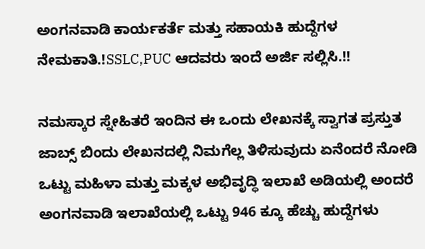ಅಂಗನವಾಡಿ ಕಾರ್ಯಕರ್ತೆ ಮತ್ತು ಸಹಾಯಕಿ ಹುದ್ದೆಗಳ ನೇಮಕಾತಿ.!SSLC,PUC ಆದವರು ಇಂದೆ ಅರ್ಜಿ ಸಲ್ಲಿಸಿ.!!

ನಮಸ್ಕಾರ ಸ್ನೇಹಿತರೆ ಇಂದಿನ ಈ ಒಂದು ಲೇಖನಕ್ಕೆ ಸ್ವಾಗತ ಪ್ರಸ್ತುತ ಜಾಬ್ಸ್ ಬಿಂದು ಲೇಖನದಲ್ಲಿ ನಿಮಗೆಲ್ಲ ತಿಳಿಸುವುದು ಏನೆಂದರೆ ನೋಡಿ ಒಟ್ಟು ಮಹಿಳಾ ಮತ್ತು ಮಕ್ಕಳ ಅಭಿವೃದ್ಧಿ ಇಲಾಖೆ ಅಡಿಯಲ್ಲಿ ಅಂದರೆ ಅಂಗನವಾಡಿ ಇಲಾಖೆಯಲ್ಲಿ ಒಟ್ಟು 946 ಕ್ಕೂ ಹೆಚ್ಚು ಹುದ್ದೆಗಳು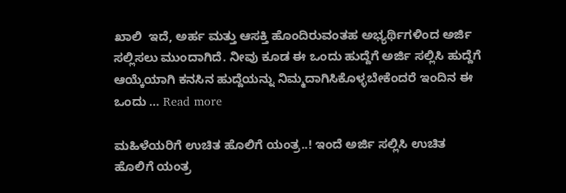ಖಾಲಿ  ಇದೆ, ಅರ್ಹ ಮತ್ತು ಆಸಕ್ತಿ ಹೊಂದಿರುವಂತಹ ಅಭ್ಯರ್ಥಿಗಳಿಂದ ಅರ್ಜಿ ಸಲ್ಲಿಸಲು ಮುಂದಾಗಿದೆ. ನೀವು ಕೂಡ ಈ ಒಂದು ಹುದ್ದೆಗೆ ಅರ್ಜಿ ಸಲ್ಲಿಸಿ ಹುದ್ದೆಗೆ ಆಯ್ಕೆಯಾಗಿ ಕನಸಿನ ಹುದ್ದೆಯನ್ನು ನಿಮ್ಮದಾಗಿಸಿಕೊಳ್ಳಬೇಕೆಂದರೆ ಇಂದಿನ ಈ ಒಂದು … Read more

ಮಹಿಳೆಯರಿಗೆ ಉಚಿತ ಹೊಲಿಗೆ ಯಂತ್ರ..! ಇಂದೆ ಅರ್ಜಿ ಸಲ್ಲಿಸಿ ಉಚಿತ ಹೊಲಿಗೆ ಯಂತ್ರ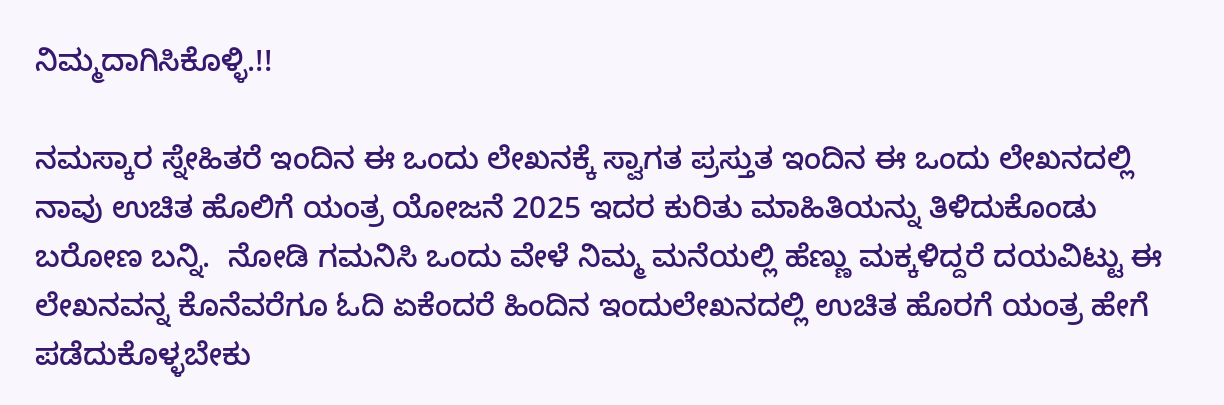ನಿಮ್ಮದಾಗಿಸಿಕೊಳ್ಳಿ.!!

ನಮಸ್ಕಾರ ಸ್ನೇಹಿತರೆ ಇಂದಿನ ಈ ಒಂದು ಲೇಖನಕ್ಕೆ ಸ್ವಾಗತ ಪ್ರಸ್ತುತ ಇಂದಿನ ಈ ಒಂದು ಲೇಖನದಲ್ಲಿ ನಾವು ಉಚಿತ ಹೊಲಿಗೆ ಯಂತ್ರ ಯೋಜನೆ 2025 ಇದರ ಕುರಿತು ಮಾಹಿತಿಯನ್ನು ತಿಳಿದುಕೊಂಡು ಬರೋಣ ಬನ್ನಿ.  ನೋಡಿ ಗಮನಿಸಿ ಒಂದು ವೇಳೆ ನಿಮ್ಮ ಮನೆಯಲ್ಲಿ ಹೆಣ್ಣು ಮಕ್ಕಳಿದ್ದರೆ ದಯವಿಟ್ಟು ಈ ಲೇಖನವನ್ನ ಕೊನೆವರೆಗೂ ಓದಿ ಏಕೆಂದರೆ ಹಿಂದಿನ ಇಂದುಲೇಖನದಲ್ಲಿ ಉಚಿತ ಹೊರಗೆ ಯಂತ್ರ ಹೇಗೆ ಪಡೆದುಕೊಳ್ಳಬೇಕು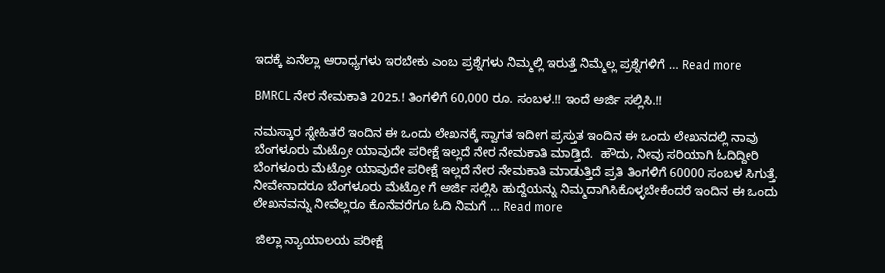ಇದಕ್ಕೆ ಏನೆಲ್ಲಾ ಆರಾಧ್ಯಗಳು ಇರಬೇಕು ಎಂಬ ಪ್ರಶ್ನೆಗಳು ನಿಮ್ಮಲ್ಲಿ ಇರುತ್ತೆ ನಿಮ್ಮೆಲ್ಲ ಪ್ರಶ್ನೆಗಳಿಗೆ … Read more

BMRCL ನೇರ ನೇಮಕಾತಿ 2025.! ತಿಂಗಳಿಗೆ 60,000 ರೂ. ಸಂಬಳ.!! ಇಂದೆ ಅರ್ಜಿ ಸಲ್ಲಿಸಿ.!!

ನಮಸ್ಕಾರ ಸ್ನೇಹಿತರೆ ಇಂದಿನ ಈ ಒಂದು ಲೇಖನಕ್ಕೆ ಸ್ವಾಗತ ಇದೀಗ ಪ್ರಸ್ತುತ ಇಂದಿನ ಈ ಒಂದು ಲೇಖನದಲ್ಲಿ ನಾವು ಬೆಂಗಳೂರು ಮೆಟ್ರೋ ಯಾವುದೇ ಪರೀಕ್ಷೆ ಇಲ್ಲದೆ ನೇರ ನೇಮಕಾತಿ ಮಾಡ್ತಿದೆ.  ಹೌದು, ನೀವು ಸರಿಯಾಗಿ ಓದಿದ್ದೀರಿ ಬೆಂಗಳೂರು ಮೆಟ್ರೋ ಯಾವುದೇ ಪರೀಕ್ಷೆ ಇಲ್ಲದೆ ನೇರ ನೇಮಕಾತಿ ಮಾಡುತ್ತಿದೆ ಪ್ರತಿ ತಿಂಗಳಿಗೆ 60000 ಸಂಬಳ ಸಿಗುತ್ತೆ.  ನೀವೇನಾದರೂ ಬೆಂಗಳೂರು ಮೆಟ್ರೋ ಗೆ ಅರ್ಜಿ ಸಲ್ಲಿಸಿ ಹುದ್ದೆಯನ್ನು ನಿಮ್ಮದಾಗಿಸಿಕೊಳ್ಳಬೇಕೆಂದರೆ ಇಂದಿನ ಈ ಒಂದು ಲೇಖನವನ್ನು ನೀವೆಲ್ಲರೂ ಕೊನೆವರೆಗೂ ಓದಿ ನಿಮಗೆ … Read more

 ಜಿಲ್ಲಾ ನ್ಯಾಯಾಲಯ ಪರೀಕ್ಷೆ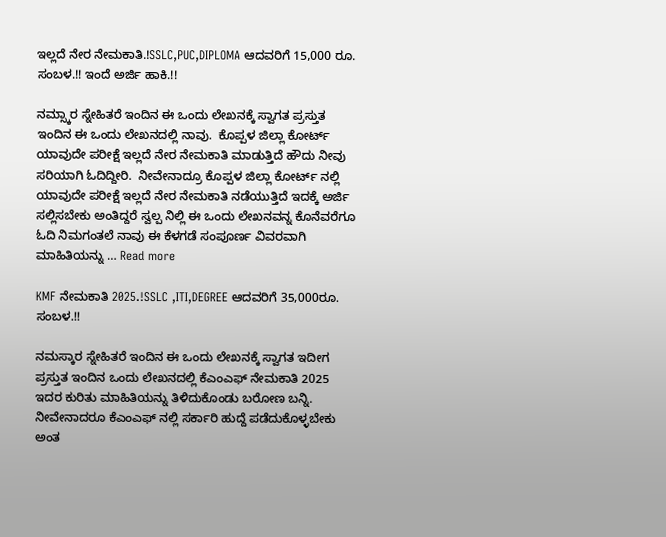ಇಲ್ಲದೆ ನೇರ ನೇಮಕಾತಿ.!SSLC,PUC,DIPLOMA ಆದವರಿಗೆ 15,000 ರೂ. ಸಂಬಳ.!! ಇಂದೆ ಅರ್ಜಿ ಹಾಕಿ.!!

ನಮ್ಸ್ಕಾರ ಸ್ನೇಹಿತರೆ ಇಂದಿನ ಈ ಒಂದು ಲೇಖನಕ್ಕೆ ಸ್ವಾಗತ ಪ್ರಸ್ತುತ ಇಂದಿನ ಈ ಒಂದು ಲೇಖನದಲ್ಲಿ ನಾವು.  ಕೊಪ್ಪಳ ಜಿಲ್ಲಾ ಕೋರ್ಟ್ ಯಾವುದೇ ಪರೀಕ್ಷೆ ಇಲ್ಲದೆ ನೇರ ನೇಮಕಾತಿ ಮಾಡುತ್ತಿದೆ ಹೌದು ನೀವು ಸರಿಯಾಗಿ ಓದಿದ್ದೀರಿ.  ನೀವೇನಾದ್ರೂ ಕೊಪ್ಪಳ ಜಿಲ್ಲಾ ಕೋರ್ಟ್ ನಲ್ಲಿ ಯಾವುದೇ ಪರೀಕ್ಷೆ ಇಲ್ಲದೆ ನೇರ ನೇಮಕಾತಿ ನಡೆಯುತ್ತಿದೆ ಇದಕ್ಕೆ ಅರ್ಜಿ ಸಲ್ಲಿಸಬೇಕು ಅಂತಿದ್ದರೆ ಸ್ವಲ್ಪ ನಿಲ್ಲಿ ಈ ಒಂದು ಲೇಖನವನ್ನ ಕೊನೆವರೆಗೂ ಓದಿ ನಿಮಗಂತಲೆ ನಾವು ಈ ಕೆಳಗಡೆ ಸಂಪೂರ್ಣ ವಿವರವಾಗಿ ಮಾಹಿತಿಯನ್ನು … Read more

KMF ನೇಮಕಾತಿ 2025.!SSLC ,ITI,DEGREE ಆದವರಿಗೆ 35,000ರೂ. ಸಂಬಳ.!!

ನಮಸ್ಕಾರ ಸ್ನೇಹಿತರೆ ಇಂದಿನ ಈ ಒಂದು ಲೇಖನಕ್ಕೆ ಸ್ವಾಗತ ಇದೀಗ ಪ್ರಸ್ತುತ ಇಂದಿನ ಒಂದು ಲೇಖನದಲ್ಲಿ ಕೆಎಂಎಫ್ ನೇಮಕಾತಿ 2025 ಇದರ ಕುರಿತು ಮಾಹಿತಿಯನ್ನು ತಿಳಿದುಕೊಂಡು ಬರೋಣ ಬನ್ನಿ. ನೀವೇನಾದರೂ ಕೆಎಂಎಫ್ ನಲ್ಲಿ ಸರ್ಕಾರಿ ಹುದ್ದೆ ಪಡೆದುಕೊಳ್ಳಬೇಕು ಅಂತ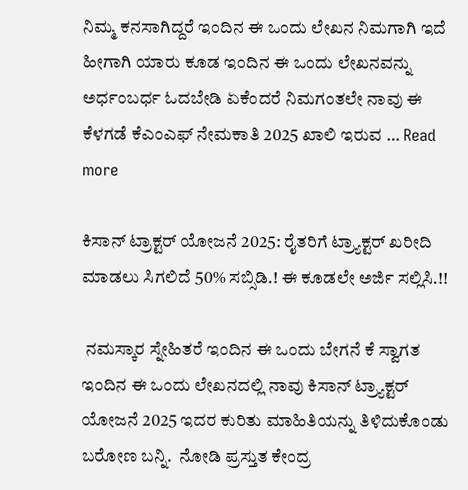ನಿಮ್ಮ ಕನಸಾಗಿದ್ದರೆ ಇಂದಿನ ಈ ಒಂದು ಲೇಖನ ನಿಮಗಾಗಿ ಇದೆ ಹೀಗಾಗಿ ಯಾರು ಕೂಡ ಇಂದಿನ ಈ ಒಂದು ಲೇಖನವನ್ನು ಅರ್ಧಂಬರ್ಧ ಓದಬೇಡಿ ಏಕೆಂದರೆ ನಿಮಗಂತಲೇ ನಾವು ಈ ಕೆಳಗಡೆ ಕೆಎಂಎಫ್ ನೇಮಕಾತಿ 2025 ಖಾಲಿ ಇರುವ … Read more

ಕಿಸಾನ್ ಟ್ರಾಕ್ಟರ್ ಯೋಜನೆ 2025: ರೈತರಿಗೆ ಟ್ರ್ಯಾಕ್ಟರ್ ಖರೀದಿ ಮಾಡಲು ಸಿಗಲಿದೆ 50% ಸಬ್ಸಿಡಿ.! ಈ ಕೂಡಲೇ ಅರ್ಜಿ ಸಲ್ಲಿಸಿ.!!

 ನಮಸ್ಕಾರ ಸ್ನೇಹಿತರೆ ಇಂದಿನ ಈ ಒಂದು ಬೇಗನೆ ಕೆ ಸ್ವಾಗತ ಇಂದಿನ ಈ ಒಂದು ಲೇಖನದಲ್ಲಿ ನಾವು ಕಿಸಾನ್ ಟ್ರ್ಯಾಕ್ಟರ್ ಯೋಜನೆ 2025 ಇದರ ಕುರಿತು ಮಾಹಿತಿಯನ್ನು ತಿಳಿದುಕೊಂಡು ಬರೋಣ ಬನ್ನಿ.  ನೋಡಿ ಪ್ರಸ್ತುತ ಕೇಂದ್ರ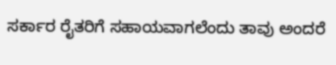ಸರ್ಕಾರ ರೈತರಿಗೆ ಸಹಾಯವಾಗಲೆಂದು ತಾವು ಅಂದರೆ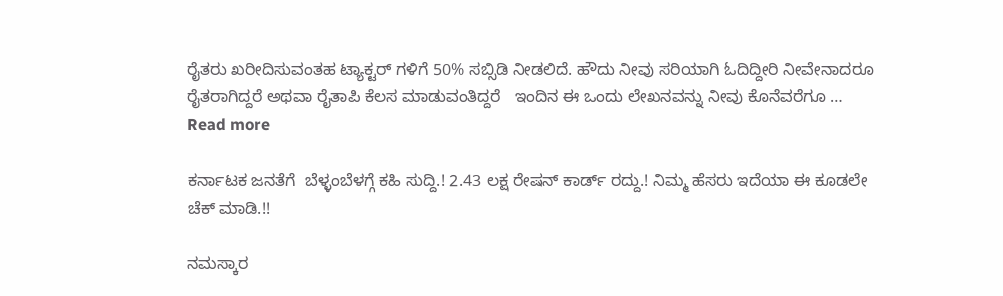ರೈತರು ಖರೀದಿಸುವಂತಹ ಟ್ಯಾಕ್ಟರ್ ಗಳಿಗೆ 50% ಸಬ್ಸಿಡಿ ನೀಡಲಿದೆ. ಹೌದು ನೀವು ಸರಿಯಾಗಿ ಓದಿದ್ದೀರಿ ನೀವೇನಾದರೂ ರೈತರಾಗಿದ್ದರೆ ಅಥವಾ ರೈತಾಪಿ ಕೆಲಸ ಮಾಡುವಂತಿದ್ದರೆ   ಇಂದಿನ ಈ ಒಂದು ಲೇಖನವನ್ನು ನೀವು ಕೊನೆವರೆಗೂ … Read more

ಕರ್ನಾಟಕ ಜನತೆಗೆ  ಬೆಳ್ಳಂಬೆಳಗ್ಗೆ ಕಹಿ ಸುದ್ದಿ.! 2.43 ಲಕ್ಷ ರೇಷನ್ ಕಾರ್ಡ್ ರದ್ದು.! ನಿಮ್ಮ ಹೆಸರು ಇದೆಯಾ ಈ ಕೂಡಲೇ ಚೆಕ್ ಮಾಡಿ.!!

ನಮಸ್ಕಾರ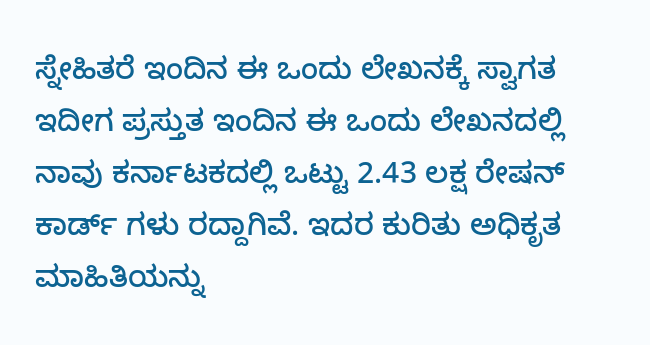ಸ್ನೇಹಿತರೆ ಇಂದಿನ ಈ ಒಂದು ಲೇಖನಕ್ಕೆ ಸ್ವಾಗತ ಇದೀಗ ಪ್ರಸ್ತುತ ಇಂದಿನ ಈ ಒಂದು ಲೇಖನದಲ್ಲಿ ನಾವು ಕರ್ನಾಟಕದಲ್ಲಿ ಒಟ್ಟು 2.43 ಲಕ್ಷ ರೇಷನ್ ಕಾರ್ಡ್ ಗಳು ರದ್ದಾಗಿವೆ. ಇದರ ಕುರಿತು ಅಧಿಕೃತ ಮಾಹಿತಿಯನ್ನು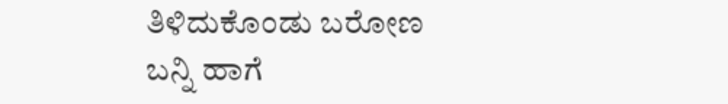ತಿಳಿದುಕೊಂಡು ಬರೋಣ ಬನ್ನಿ ಹಾಗೆ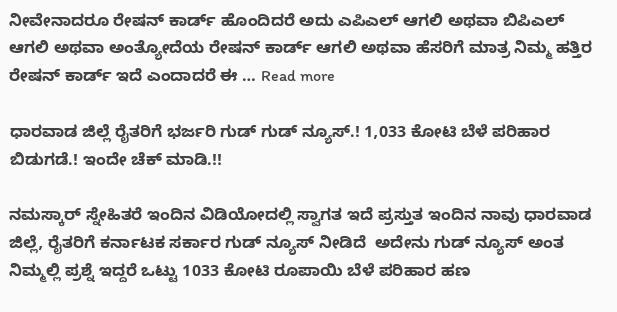ನೀವೇನಾದರೂ ರೇಷನ್ ಕಾರ್ಡ್ ಹೊಂದಿದರೆ ಅದು ಎಪಿಎಲ್ ಆಗಲಿ ಅಥವಾ ಬಿಪಿಎಲ್ ಆಗಲಿ ಅಥವಾ ಅಂತ್ಯೋದೆಯ ರೇಷನ್ ಕಾರ್ಡ್ ಆಗಲಿ ಅಥವಾ ಹೆಸರಿಗೆ ಮಾತ್ರ ನಿಮ್ಮ ಹತ್ತಿರ ರೇಷನ್ ಕಾರ್ಡ್ ಇದೆ ಎಂದಾದರೆ ಈ … Read more

ಧಾರವಾಡ ಜಿಲ್ಲೆ ರೈತರಿಗೆ ಭರ್ಜರಿ ಗುಡ್ ಗುಡ್ ನ್ಯೂಸ್.! 1,033 ಕೋಟಿ ಬೆಳೆ ಪರಿಹಾರ ಬಿಡುಗಡೆ.! ಇಂದೇ ಚೆಕ್ ಮಾಡಿ.!!

ನಮಸ್ಕಾರ್ ಸ್ನೇಹಿತರೆ ಇಂದಿನ ವಿಡಿಯೋದಲ್ಲಿ ಸ್ವಾಗತ ಇದೆ ಪ್ರಸ್ತುತ ಇಂದಿನ ನಾವು ಧಾರವಾಡ ಜಿಲ್ಲೆ, ರೈತರಿಗೆ ಕರ್ನಾಟಕ ಸರ್ಕಾರ ಗುಡ್ ನ್ಯೂಸ್ ನೀಡಿದೆ  ಅದೇನು ಗುಡ್ ನ್ಯೂಸ್ ಅಂತ ನಿಮ್ಮಲ್ಲಿ ಪ್ರಶ್ನೆ ಇದ್ದರೆ ಒಟ್ಟು 1033 ಕೋಟಿ ರೂಪಾಯಿ ಬೆಳೆ ಪರಿಹಾರ ಹಣ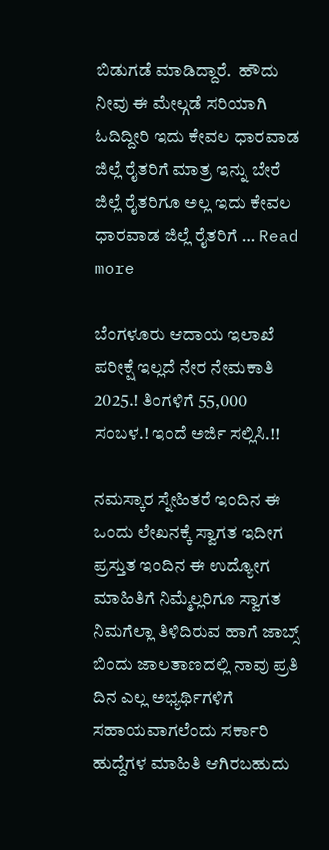ಬಿಡುಗಡೆ ಮಾಡಿದ್ದಾರೆ.  ಹೌದು ನೀವು ಈ ಮೇಲ್ಗಡೆ ಸರಿಯಾಗಿ ಓದಿದ್ದೀರಿ ಇದು ಕೇವಲ ಧಾರವಾಡ ಜಿಲ್ಲೆ ರೈತರಿಗೆ ಮಾತ್ರ ಇನ್ನು ಬೇರೆ ಜಿಲ್ಲೆ ರೈತರಿಗೂ ಅಲ್ಲ ಇದು ಕೇವಲ ಧಾರವಾಡ ಜಿಲ್ಲೆ ರೈತರಿಗೆ … Read more

ಬೆಂಗಳೂರು ಆದಾಯ ಇಲಾಖೆ ಪರೀಕ್ಷೆ ಇಲ್ಲದೆ ನೇರ ನೇಮಕಾತಿ 2025.! ತಿಂಗಳಿಗೆ 55,000 ಸಂಬಳ.! ಇಂದೆ ಅರ್ಜಿ ಸಲ್ಲಿಸಿ.!!

ನಮಸ್ಕಾರ ಸ್ನೇಹಿತರೆ ಇಂದಿನ ಈ ಒಂದು ಲೇಖನಕ್ಕೆ ಸ್ವಾಗತ ಇದೀಗ ಪ್ರಸ್ತುತ ಇಂದಿನ ಈ ಉದ್ಯೋಗ ಮಾಹಿತಿಗೆ ನಿಮ್ಮೆಲ್ಲರಿಗೂ ಸ್ವಾಗತ ನಿಮಗೆಲ್ಲಾ ತಿಳಿದಿರುವ ಹಾಗೆ ಜಾಬ್ಸ್ ಬಿಂದು ಜಾಲತಾಣದಲ್ಲಿ ನಾವು ಪ್ರತಿ ದಿನ ಎಲ್ಲ ಅಭ್ಯರ್ಥಿಗಳಿಗೆ ಸಹಾಯವಾಗಲೆಂದು ಸರ್ಕಾರಿ ಹುದ್ದೆಗಳ ಮಾಹಿತಿ ಆಗಿರಬಹುದು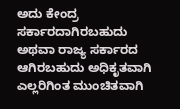ಅದು ಕೇಂದ್ರ ಸರ್ಕಾರದಾಗಿರಬಹುದು ಅಥವಾ ರಾಜ್ಯ ಸರ್ಕಾರದ ಆಗಿರಬಹುದು ಅಧಿಕೃತವಾಗಿ ಎಲ್ಲರಿಗಿಂತ ಮುಂಚಿತವಾಗಿ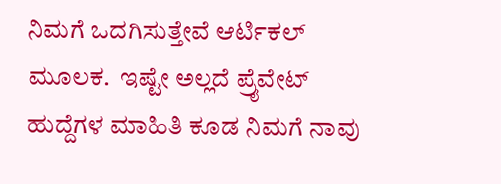ನಿಮಗೆ ಒದಗಿಸುತ್ತೇವೆ ಆರ್ಟಿಕಲ್ ಮೂಲಕ.  ಇಷ್ಟೇ ಅಲ್ಲದೆ ಪ್ರೈವೇಟ್ ಹುದ್ದೆಗಳ ಮಾಹಿತಿ ಕೂಡ ನಿಮಗೆ ನಾವು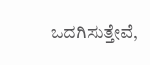ಒದಗಿಸುತ್ತೇವೆ,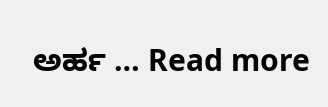ಅರ್ಹ … Read more